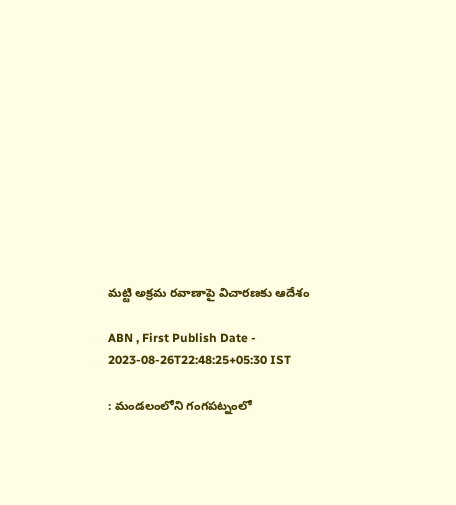మట్టి అక్రమ రవాణాపై విచారణకు ఆదేశం

ABN , First Publish Date - 2023-08-26T22:48:25+05:30 IST

: మండలంలోని గంగపట్నంలో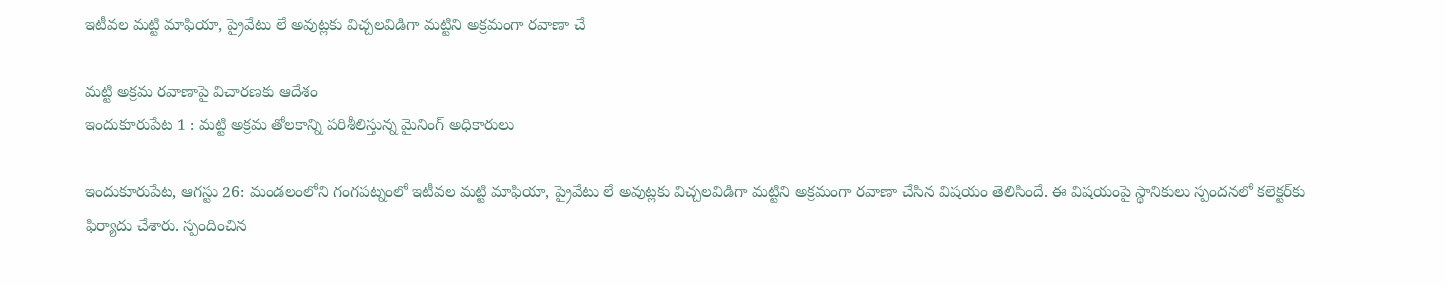ఇటీవల మట్టి మాఫియా, ప్రైవేటు లే అవుట్లకు విచ్చలవిడిగా మట్టిని అక్రమంగా రవాణా చే

మట్టి అక్రమ రవాణాపై విచారణకు ఆదేశం
ఇందుకూరుపేట 1 : మట్టి అక్రమ తోలకాన్ని పరిశీలిస్తున్న మైనింగ్‌ అధికారులు

ఇందుకూరుపేట, ఆగస్టు 26: మండలంలోని గంగపట్నంలో ఇటీవల మట్టి మాఫియా, ప్రైవేటు లే అవుట్లకు విచ్చలవిడిగా మట్టిని అక్రమంగా రవాణా చేసిన విషయం తెలిసిందే. ఈ విషయంపై స్థానికులు స్పందనలో కలెక్టర్‌కు ఫిర్యాదు చేశారు. స్పందించిన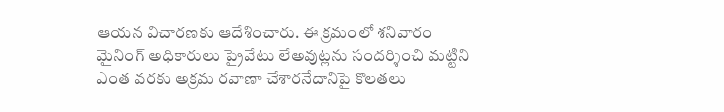ఆయన విచారణకు ఆదేశించారు. ఈ క్రమంలో శనివారం మైనింగ్‌ అధికారులు ప్రైవేటు లేఅవుట్లను సందర్శించి మట్టిని ఎంత వరకు అక్రమ రవాణా చేశారనేదానిపై కొలతలు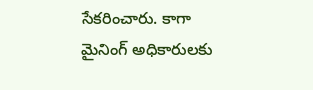సేకరించారు. కాగా మైనింగ్‌ అధికారులకు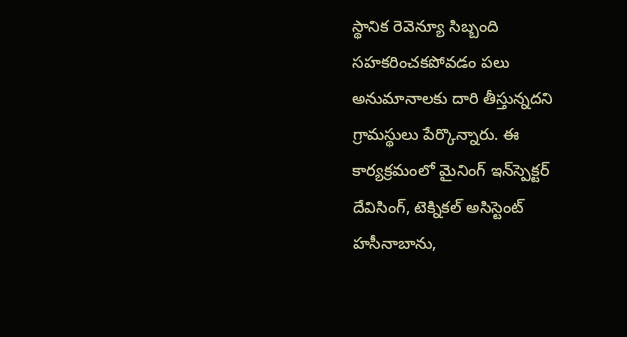స్థానిక రెవెన్యూ సిబ్బంది సహకరించకపోవడం పలు అనుమానాలకు దారి తీస్తున్నదని గ్రామస్థులు పేర్కొన్నారు. ఈ కార్యక్రమంలో మైనింగ్‌ ఇన్‌స్పెక్టర్‌ దేవిసింగ్‌, టెక్నికల్‌ అసిస్టెంట్‌ హసీనాబాను,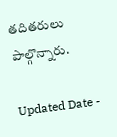తదితరులు పాల్గొన్నారు.

Updated Date -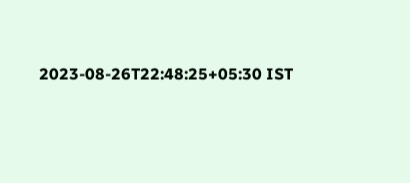2023-08-26T22:48:25+05:30 IST